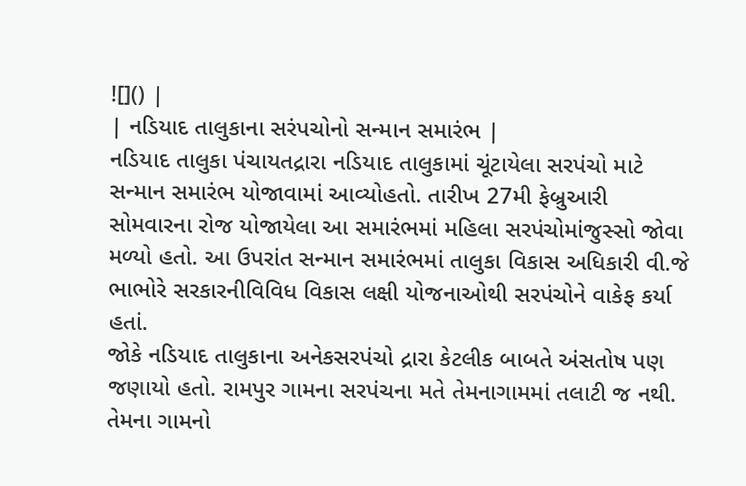![]() |
| નડિયાદ તાલુકાના સરંપચોનો સન્માન સમારંભ |
નડિયાદ તાલુકા પંચાયતદ્રારા નડિયાદ તાલુકામાં ચૂંટાયેલા સરપંચો માટે સન્માન સમારંભ યોજાવામાં આવ્યોહતો. તારીખ 27મી ફેબ્રુઆરી સોમવારના રોજ યોજાયેલા આ સમારંભમાં મહિલા સરપંચોમાંજુસ્સો જોવા મળ્યો હતો. આ ઉપરાંત સન્માન સમારંભમાં તાલુકા વિકાસ અધિકારી વી.જે ભાભોરે સરકારનીવિવિધ વિકાસ લક્ષી યોજનાઓથી સરપંચોને વાકેફ કર્યા હતાં.
જોકે નડિયાદ તાલુકાના અનેકસરપંચો દ્રારા કેટલીક બાબતે અંસતોષ પણ જણાયો હતો. રામપુર ગામના સરપંચના મતે તેમનાગામમાં તલાટી જ નથી. તેમના ગામનો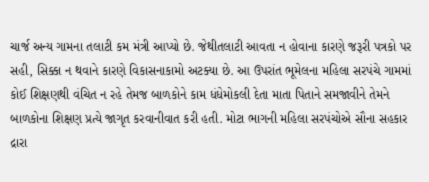ચાર્જ અન્ય ગામના તલાટી કમ મંત્રી આપ્યો છે. જેથીતલાટી આવતા ન હોવાના કારણે જરૂરી પત્રકો પર સહી, સિક્કા ન થવાને કારણે વિકાસનાકામો અટક્યા છે. આ ઉપરાંત ભૂમેલના મહિલા સરપંચે ગામમાં કોઈ શિક્ષણથી વંચિત ન રહે તેમજ બાળકોને કામ ધંધેમોકલી દેતા માતા પિતાને સમજાવીને તેમને બાળકોના શિક્ષણ પ્રત્યે જાગૃત કરવાનીવાત કરી હતી. મોટા ભાગની મહિલા સરપંચોએ સૌના સહકાર દ્રારા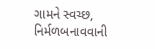ગામને સ્વચ્છ, નિર્મળબનાવવાની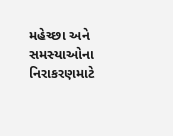મહેચ્છા અને સમસ્યાઓના નિરાકરણમાટે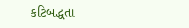કટિબદ્ધતા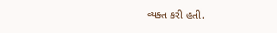વ્યક્ત કરી હતી.